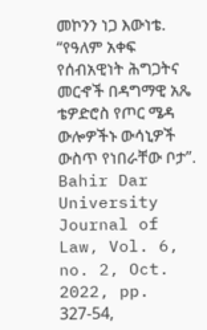መኮንን ነጋ እውነቴ. “የዓለም አቀፍ የሰብአዊነት ሕግጋትና መርኆች በዳግማዊ አጼ ቴዎድሮስ የጦር ሜዳ ውሎዎችኑ ውሳኒዎች ውስጥ የነበራቸው ቦታ”. Bahir Dar University Journal of Law, Vol. 6, no. 2, Oct. 2022, pp. 327-54,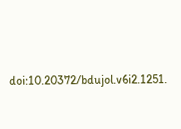doi:10.20372/bdujol.v6i2.1251.